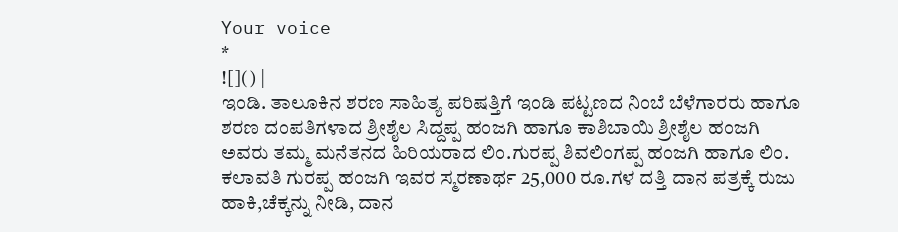Your voice
*
![]() |
ಇಂಡಿ. ತಾಲೂಕಿನ ಶರಣ ಸಾಹಿತ್ಯ ಪರಿಷತ್ತಿಗೆ ಇಂಡಿ ಪಟ್ಟಣದ ನಿಂಬೆ ಬೆಳೆಗಾರರು ಹಾಗೂ ಶರಣ ದಂಪತಿಗಳಾದ ಶ್ರೀಶೈಲ ಸಿದ್ದಪ್ಪ ಹಂಜಗಿ ಹಾಗೂ ಕಾಶಿಬಾಯಿ ಶ್ರೀಶೈಲ ಹಂಜಗಿ ಅವರು ತಮ್ಮ ಮನೆತನದ ಹಿರಿಯರಾದ ಲಿಂ.ಗುರಪ್ಪ ಶಿವಲಿಂಗಪ್ಪ ಹಂಜಗಿ ಹಾಗೂ ಲಿಂ. ಕಲಾವತಿ ಗುರಪ್ಪ ಹಂಜಗಿ ಇವರ ಸ್ಮರಣಾರ್ಥ 25,000 ರೂ.ಗಳ ದತ್ತಿ ದಾನ ಪತ್ರಕ್ಕೆ ರುಜು ಹಾಕಿ,ಚೆಕ್ಕನ್ನು ನೀಡಿ, ದಾನ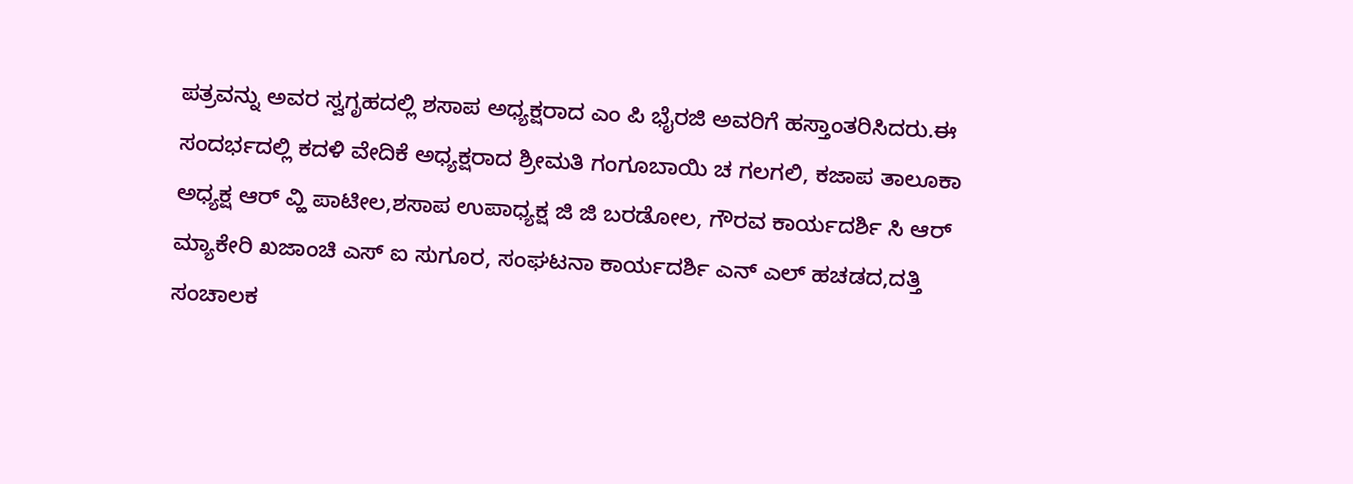ಪತ್ರವನ್ನು ಅವರ ಸ್ವಗೃಹದಲ್ಲಿ ಶಸಾಪ ಅಧ್ಯಕ್ಷರಾದ ಎಂ ಪಿ ಭೈರಜಿ ಅವರಿಗೆ ಹಸ್ತಾಂತರಿಸಿದರು.ಈ ಸಂದರ್ಭದಲ್ಲಿ ಕದಳಿ ವೇದಿಕೆ ಅಧ್ಯಕ್ಷರಾದ ಶ್ರೀಮತಿ ಗಂಗೂಬಾಯಿ ಚ ಗಲಗಲಿ, ಕಜಾಪ ತಾಲೂಕಾ ಅಧ್ಯಕ್ಷ ಆರ್ ವ್ಹಿ ಪಾಟೀಲ,ಶಸಾಪ ಉಪಾಧ್ಯಕ್ಷ ಜಿ ಜಿ ಬರಡೋಲ, ಗೌರವ ಕಾರ್ಯದರ್ಶಿ ಸಿ ಆರ್ ಮ್ಯಾಕೇರಿ ಖಜಾಂಚಿ ಎಸ್ ಐ ಸುಗೂರ, ಸಂಘಟನಾ ಕಾರ್ಯದರ್ಶಿ ಎನ್ ಎಲ್ ಹಚಡದ,ದತ್ತಿ ಸಂಚಾಲಕ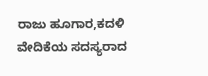ರಾಜು ಹೂಗಾರ,ಕದಳಿ ವೇದಿಕೆಯ ಸದಸ್ಯರಾದ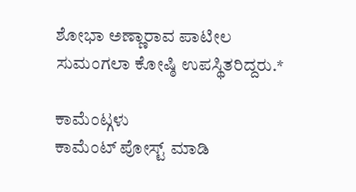ಶೋಭಾ ಅಣ್ಣಾರಾವ ಪಾಟೀಲ ಸುಮಂಗಲಾ ಕೋಷ್ಠಿ ಉಪಸ್ಥಿತರಿದ್ದರು.*

ಕಾಮೆಂಟ್ಗಳು
ಕಾಮೆಂಟ್ ಪೋಸ್ಟ್ ಮಾಡಿ